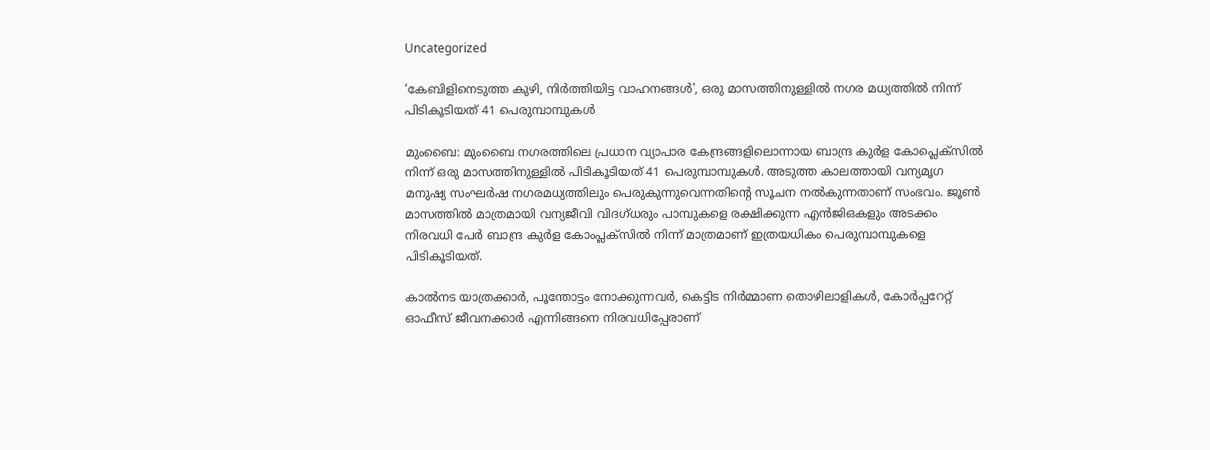Uncategorized

‘കേബിളിനെടുത്ത കുഴി, നിർത്തിയിട്ട വാഹനങ്ങൾ’, ഒരു മാസത്തിനുള്ളിൽ നഗര മധ്യത്തിൽ നിന്ന് പിടികൂടിയത് 41 പെരുമ്പാമ്പുകൾ

മുംബൈ: മുംബൈ നഗരത്തിലെ പ്രധാന വ്യാപാര കേന്ദ്രങ്ങളിലൊന്നായ ബാന്ദ്ര കുർള കോപ്ലെക്സിൽ നിന്ന് ഒരു മാസത്തിനുള്ളിൽ പിടികൂടിയത് 41 പെരുമ്പാമ്പുകൾ. അടുത്ത കാലത്തായി വന്യമൃഗ മനുഷ്യ സംഘ‍ർഷ നഗരമധ്യത്തിലും പെരുകുന്നുവെന്നതിന്റെ സൂചന നൽകുന്നതാണ് സംഭവം. ജൂൺ മാസത്തിൽ മാത്രമായി വന്യജീവി വിദഗ്ധരും പാമ്പുകളെ രക്ഷിക്കുന്ന എൻജിഒകളും അടക്കം നിരവധി പേ‍ർ ബാന്ദ്ര കുർള കോംപ്ലക്സിൽ നിന്ന് മാത്രമാണ് ഇത്രയധികം പെരുമ്പാമ്പുകളെ പിടികൂടിയത്.

കാൽനട യാത്രക്കാർ, പൂന്തോട്ടം നോക്കുന്നവർ, കെട്ടിട നിർമ്മാണ തൊഴിലാളികൾ, കോ‍ർപ്പറേറ്റ് ഓഫീസ് ജീവനക്കാർ എന്നിങ്ങനെ നിരവധിപ്പേരാണ്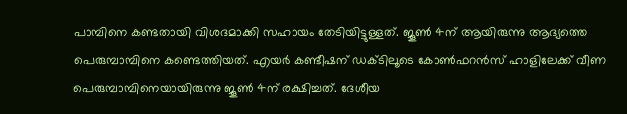പാമ്പിനെ കണ്ടതായി വിശദമാക്കി സഹായം തേടിയിട്ടുള്ളത്. ജൂൺ 4ന് ആയിരുന്നു ആദ്യത്തെ പെരുമ്പാമ്പിനെ കണ്ടെത്തിയത്. എയ‍ർ കണ്ടീഷന് ഡക്ടിലൂടെ കോൺഫറൻസ് ഹാളിലേക്ക് വീണ പെരുമ്പാമ്പിനെയായിരുന്നു ജൂൺ 4ന് രക്ഷിച്ചത്. ദേശീയ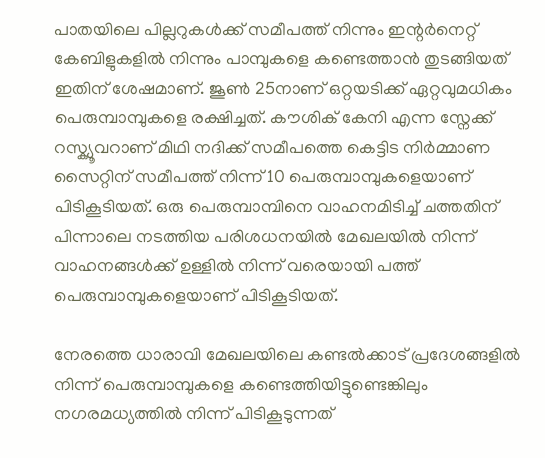പാതയിലെ പില്ലറുകൾക്ക് സമീപത്ത് നിന്നും ഇന്റ‍ർനെറ്റ് കേബിളുകളിൽ നിന്നും പാമ്പുകളെ കണ്ടെത്താൻ തുടങ്ങിയത് ഇതിന് ശേഷമാണ്. ജൂൺ 25നാണ് ഒറ്റയടിക്ക് ഏറ്റവുമധികം പെരുമ്പാമ്പുകളെ രക്ഷിച്ചത്. കൗശിക് കേനി എന്ന സ്നേക്ക് റസ്ക്യൂവറാണ് മിഥി നദിക്ക് സമീപത്തെ കെട്ടിട നിർമ്മാണ സൈറ്റിന് സമീപത്ത് നിന്ന് 10 പെരുമ്പാമ്പുകളെയാണ് പിടികൂടിയത്. ഒരു പെരുമ്പാമ്പിനെ വാഹനമിടിച്ച് ചത്തതിന് പിന്നാലെ നടത്തിയ പരിശധനയിൽ മേഖലയിൽ നിന്ന് വാഹനങ്ങൾക്ക് ഉള്ളിൽ നിന്ന് വരെയായി പത്ത് പെരുമ്പാമ്പുകളെയാണ് പിടികൂടിയത്.

നേരത്തെ ധാരാവി മേഖലയിലെ കണ്ടൽക്കാട് പ്രദേശങ്ങളിൽ നിന്ന് പെരുമ്പാമ്പുകളെ കണ്ടെത്തിയിട്ടുണ്ടെങ്കിലും നഗരമധ്യത്തിൽ നിന്ന് പിടികൂടുന്നത്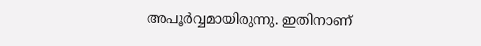അപൂർവ്വമായിരുന്നു. ഇതിനാണ്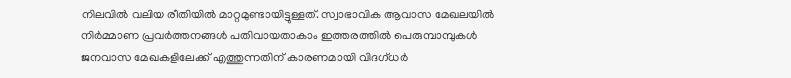നിലവിൽ വലിയ രീതിയിൽ മാറ്റമുണ്ടായിട്ടുള്ളത്. സ്വാഭാവിക ആവാസ മേഖലയിൽ നിർമ്മാണ പ്രവർത്തനങ്ങൾ പതിവായതാകാം ഇത്തരത്തിൽ പെരുമ്പാമ്പുകൾ ജനവാസ മേഖകളിലേക്ക് എത്തുന്നതിന് കാരണമായി വിദഗ്ധർ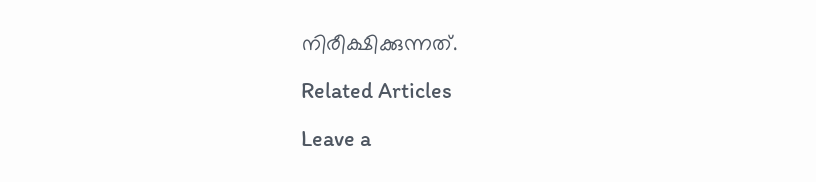നിരീക്ഷിക്കുന്നത്.

Related Articles

Leave a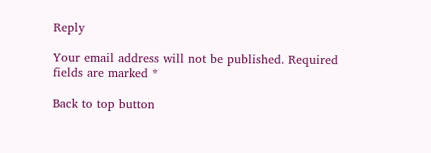Reply

Your email address will not be published. Required fields are marked *

Back to top button